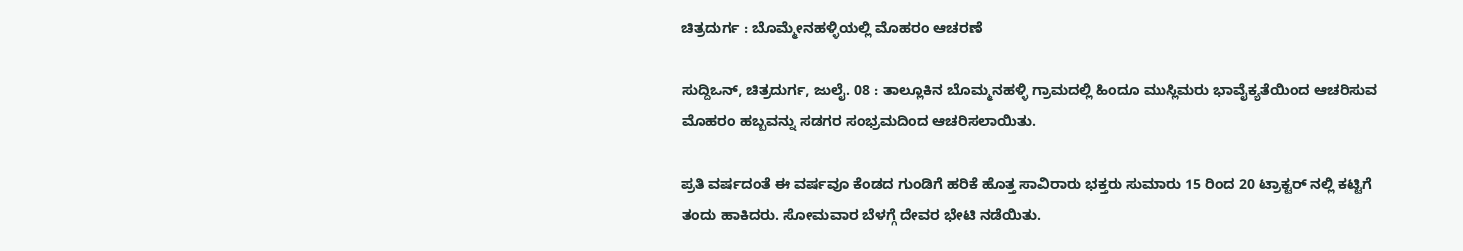ಚಿತ್ರದುರ್ಗ : ಬೊಮ್ಮೇನಹಳ್ಳಿಯಲ್ಲಿ ಮೊಹರಂ ಆಚರಣೆ

ಸುದ್ದಿಒನ್, ಚಿತ್ರದುರ್ಗ, ಜುಲೈ. 08 : ತಾಲ್ಲೂಕಿನ ಬೊಮ್ಮನಹಳ್ಳಿ ಗ್ರಾಮದಲ್ಲಿ ಹಿಂದೂ ಮುಸ್ಲಿಮರು ಭಾವೈಕ್ಯತೆಯಿಂದ ಆಚರಿಸುವ ಮೊಹರಂ ಹಬ್ಬವನ್ನು ಸಡಗರ ಸಂಭ್ರಮದಿಂದ ಆಚರಿಸಲಾಯಿತು.

ಪ್ರತಿ ವರ್ಷದಂತೆ ಈ ವರ್ಷವೂ ಕೆಂಡದ ಗುಂಡಿಗೆ ಹರಿಕೆ ಹೊತ್ತ ಸಾವಿರಾರು ಭಕ್ತರು ಸುಮಾರು 15 ರಿಂದ 20 ಟ್ರಾಕ್ಟರ್ ನಲ್ಲಿ ಕಟ್ಟಿಗೆ ತಂದು ಹಾಕಿದರು. ಸೋಮವಾರ ಬೆಳಗ್ಗೆ ದೇವರ ಭೇಟಿ ನಡೆಯಿತು.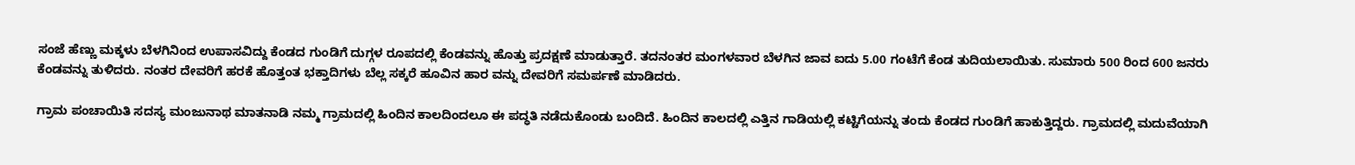ಸಂಜೆ ಹೆಣ್ಣು ಮಕ್ಕಳು ಬೆಳಗಿನಿಂದ ಉಪಾಸವಿದ್ದು ಕೆಂಡದ ಗುಂಡಿಗೆ ದುಗ್ಗಳ ರೂಪದಲ್ಲಿ ಕೆಂಡವನ್ನು ಹೊತ್ತು ಪ್ರದಕ್ಷಣೆ ಮಾಡುತ್ತಾರೆ. ತದನಂತರ ಮಂಗಳವಾರ ಬೆಳಗಿನ ಜಾವ ಐದು 5.00 ಗಂಟೆಗೆ ಕೆಂಡ ತುದಿಯಲಾಯಿತು. ಸುಮಾರು 500 ರಿಂದ 600 ಜನರು ಕೆಂಡವನ್ನು ತುಳಿದರು. ನಂತರ ದೇವರಿಗೆ ಹರಕೆ ಹೊತ್ತಂತ ಭಕ್ತಾದಿಗಳು ಬೆಲ್ಲ ಸಕ್ಕರೆ ಹೂವಿನ ಹಾರ ವನ್ನು ದೇವರಿಗೆ ಸಮರ್ಪಣೆ ಮಾಡಿದರು.

ಗ್ರಾಮ ಪಂಚಾಯಿತಿ ಸದಸ್ಯ ಮಂಜುನಾಥ ಮಾತನಾಡಿ ನಮ್ಮ ಗ್ರಾಮದಲ್ಲಿ ಹಿಂದಿನ ಕಾಲದಿಂದಲೂ ಈ ಪದ್ಧತಿ ನಡೆದುಕೊಂಡು ಬಂದಿದೆ. ಹಿಂದಿನ ಕಾಲದಲ್ಲಿ ಎತ್ತಿನ ಗಾಡಿಯಲ್ಲಿ ಕಟ್ಟಿಗೆಯನ್ನು ತಂದು ಕೆಂಡದ ಗುಂಡಿಗೆ ಹಾಕುತ್ತಿದ್ದರು. ಗ್ರಾಮದಲ್ಲಿ ಮದುವೆಯಾಗಿ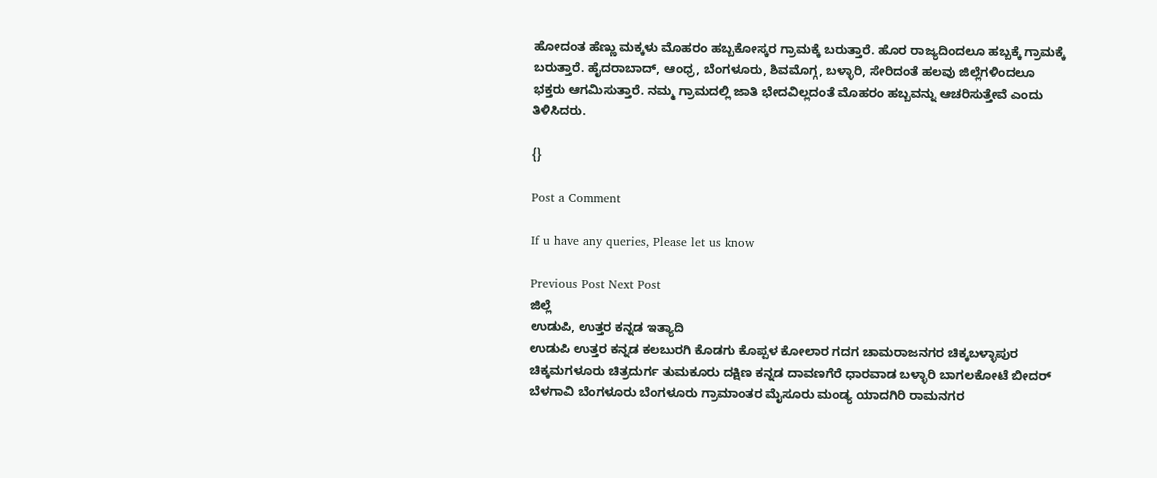ಹೋದಂತ ಹೆಣ್ಣು ಮಕ್ಕಳು ಮೊಹರಂ ಹಬ್ಬಕೋಸ್ಕರ ಗ್ರಾಮಕ್ಕೆ ಬರುತ್ತಾರೆ. ಹೊರ ರಾಜ್ಯದಿಂದಲೂ ಹಬ್ಬಕ್ಕೆ ಗ್ರಾಮಕ್ಕೆ ಬರುತ್ತಾರೆ. ಹೈದರಾಬಾದ್‌, ಆಂಧ್ರ, ಬೆಂಗಳೂರು, ಶಿವಮೊಗ್ಗ, ಬಳ್ಳಾರಿ, ಸೇರಿದಂತೆ ಹಲವು ಜಿಲ್ಲೆಗಳಿಂದಲೂ ಭಕ್ತರು ಆಗಮಿಸುತ್ತಾರೆ. ನಮ್ಮ ಗ್ರಾಮದಲ್ಲಿ ಜಾತಿ ಭೇದವಿಲ್ಲದಂತೆ ಮೊಹರಂ ಹಬ್ಬವನ್ನು ಆಚರಿಸುತ್ತೇವೆ ಎಂದು ತಿಳಿಸಿದರು.

{}

Post a Comment

If u have any queries, Please let us know

Previous Post Next Post
ಜಿಲ್ಲೆ
ಉಡುಪಿ, ಉತ್ತರ ಕನ್ನಡ ಇತ್ಯಾದಿ
ಉಡುಪಿ ಉತ್ತರ ಕನ್ನಡ ಕಲಬುರಗಿ ಕೊಡಗು ಕೊಪ್ಪಳ ಕೋಲಾರ ಗದಗ ಚಾಮರಾಜನಗರ ಚಿಕ್ಕಬಳ್ಳಾಪುರ
ಚಿಕ್ಕಮಗಳೂರು ಚಿತ್ರದುರ್ಗ ತುಮಕೂರು ದಕ್ಷಿಣ ಕನ್ನಡ ದಾವಣಗೆರೆ ಧಾರವಾಡ ಬಳ್ಳಾರಿ ಬಾಗಲಕೋಟೆ ಬೀದರ್
ಬೆಳಗಾವಿ ಬೆಂಗಳೂರು ಬೆಂಗಳೂರು ಗ್ರಾಮಾಂತರ ಮೈಸೂರು ಮಂಡ್ಯ ಯಾದಗಿರಿ ರಾಮನಗರ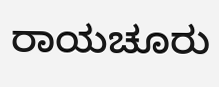ರಾಯಚೂರು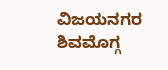ವಿಜಯನಗರ
ಶಿವಮೊಗ್ಗ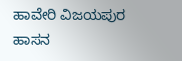ಹಾವೇರಿ ವಿಜಯಪುರ ಹಾಸನ